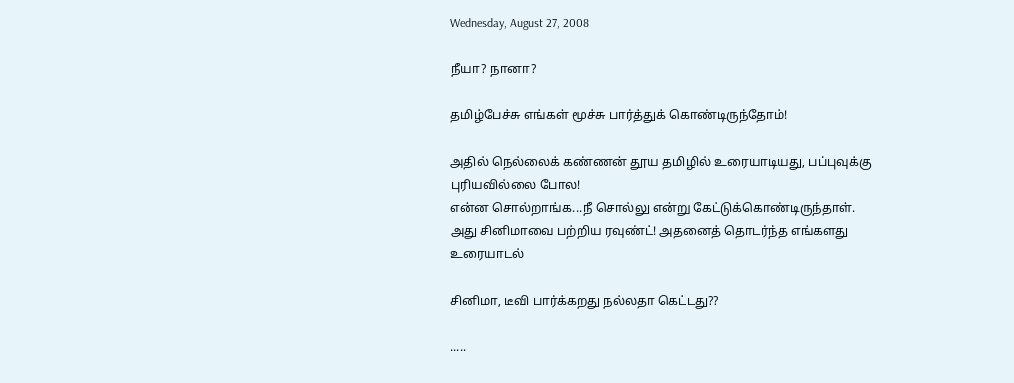Wednesday, August 27, 2008

நீயா? நானா?

தமிழ்பேச்சு எங்கள் மூச்சு பார்த்துக் கொண்டிருந்தோம்!

அதில் நெல்லைக் கண்ணன் தூய தமிழில் உரையாடியது, பப்புவுக்கு புரியவில்லை போல!
என்ன சொல்றாங்க...நீ சொல்லு என்று கேட்டுக்கொண்டிருந்தாள். அது சினிமாவை பற்றிய ரவுண்ட்! அதனைத் தொடர்ந்த எங்களது உரையாடல்

சினிமா, டீவி பார்க்கறது நல்லதா கெட்டது??

.....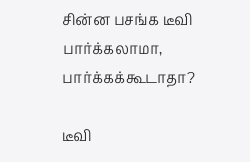சின்ன பசங்க டீவி பார்க்கலாமா, பார்க்கக்கூடாதா?

டீவி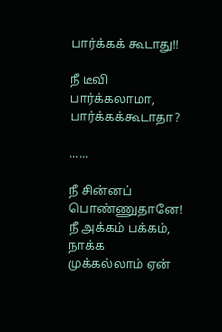பார்க்கக் கூடாது!!

நீ டீவி பார்க்கலாமா, பார்க்கக்கூடாதா?

......

நீ சின்னப் பொண்ணுதானே! நீ அக்கம் பக்கம், நாக்க முக்கல்லாம் ஏன்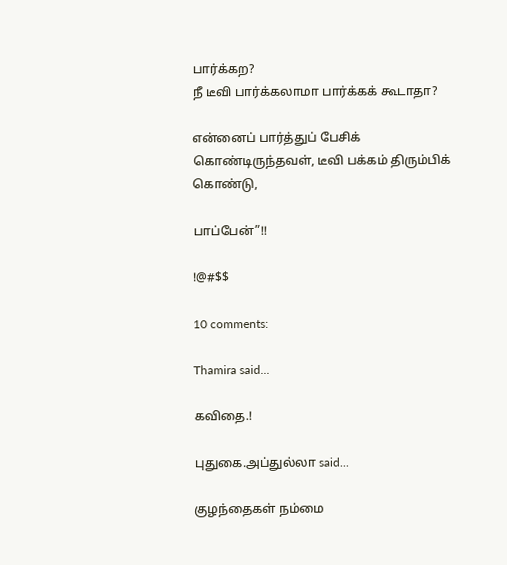பார்க்கற?
நீ டீவி பார்க்கலாமா பார்க்கக் கூடாதா?

என்னைப் பார்த்துப் பேசிக் கொண்டிருந்தவள், டீவி பக்கம் திரும்பிக் கொண்டு,

பாப்பேன்”!!

!@#$$

10 comments:

Thamira said...

கவிதை.!

புதுகை.அப்துல்லா said...

குழந்தைகள் நம்மை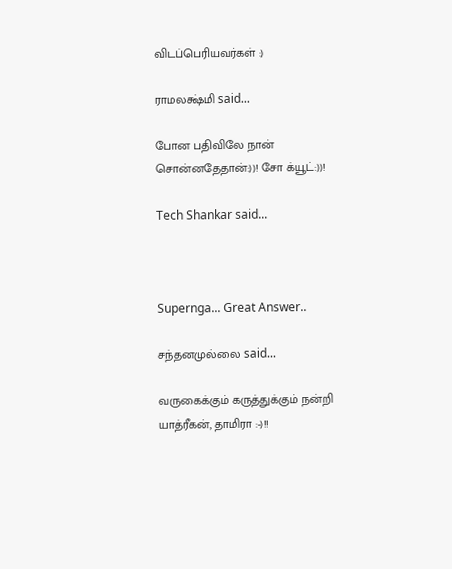விடப்பெரியவர்கள் :)

ராமலக்ஷ்மி said...

போன பதிவிலே நான் சொன்னதேதான்:))! சோ க்யூட்:))!

Tech Shankar said...



Supernga... Great Answer..

சந்தனமுல்லை said...

வருகைக்கும் கருத்துக்கும் நன்றி யாத்ரீகன், தாமிரா :-)!!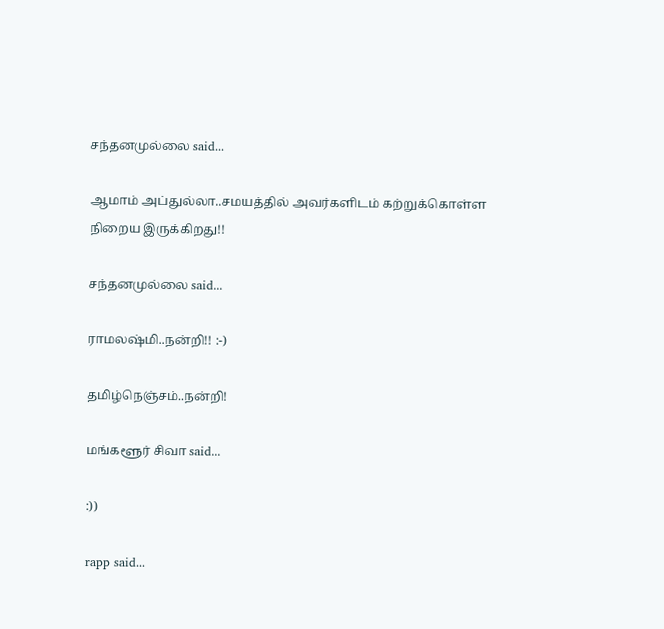சந்தனமுல்லை said...

ஆமாம் அப்துல்லா..சமயத்தில் அவர்களிடம் கற்றுக்கொள்ள நிறைய இருக்கிறது!!

சந்தனமுல்லை said...

ராமலஷ்மி..நன்றி!! :-)

தமிழ்நெஞ்சம்..நன்றி!

மங்களூர் சிவா said...

:))

rapp said...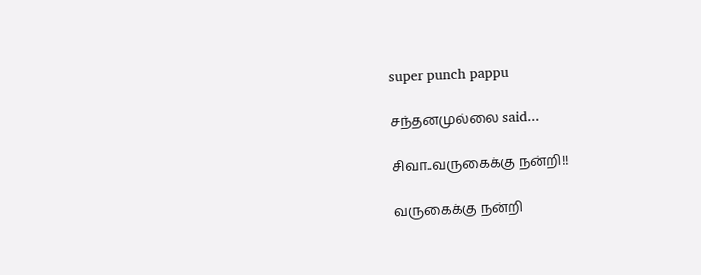super punch pappu

சந்தனமுல்லை said...

சிவா..வருகைக்கு நன்றி!!

வருகைக்கு நன்றி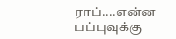ராப்....என்ன பப்புவுக்கு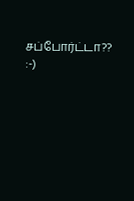சப்போர்ட்டா?? :-)